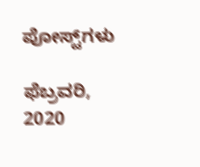ಪೋಸ್ಟ್‌ಗಳು

ಫೆಬ್ರವರಿ, 2020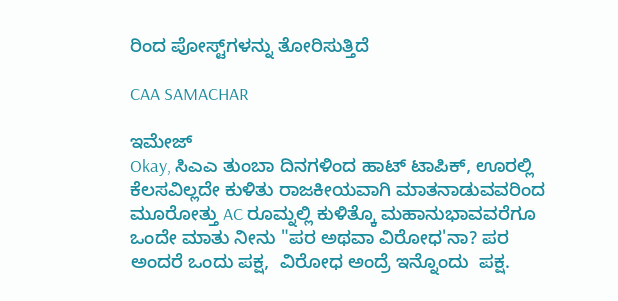ರಿಂದ ಪೋಸ್ಟ್‌ಗಳನ್ನು ತೋರಿಸುತ್ತಿದೆ

CAA SAMACHAR

ಇಮೇಜ್
Okay, ಸಿಎಎ ತುಂಬಾ ದಿನಗಳಿಂದ ಹಾಟ್ ಟಾಪಿಕ್, ಊರಲ್ಲಿ ಕೆಲಸವಿಲ್ಲದೇ ಕುಳಿತು ರಾಜಕೀಯವಾಗಿ ಮಾತನಾಡುವವರಿಂದ ಮೂರೋತ್ತು AC ರೂಮ್ನಲ್ಲಿ ಕುಳಿತ್ಕೊ ಮಹಾನುಭಾವವರೆಗೂ ಒಂದೇ ಮಾತು ನೀನು "ಪರ ಅಥವಾ ವಿರೋಧ'ನಾ? ಪರ ಅಂದರೆ ಒಂದು ಪಕ್ಷ,  ವಿರೋಧ ಅಂದ್ರೆ ಇನ್ನೊಂದು  ಪಕ್ಷ.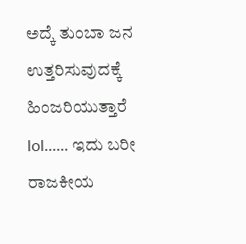ಅದ್ಕೆ ತುಂಬಾ ಜನ ಉತ್ತರಿಸುವುದಕ್ಕೆ ಹಿಂಜರಿಯುತ್ತಾರೆ lol...... ಇದು ಬರೀ ರಾಜಕೀಯ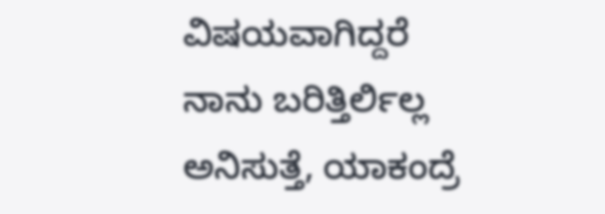ವಿಷಯವಾಗಿದ್ದರೆ ನಾನು ಬರಿತ್ತಿರ್ಲಿಲ್ಲ ಅನಿಸುತ್ತೆ, ಯಾಕಂದ್ರೆ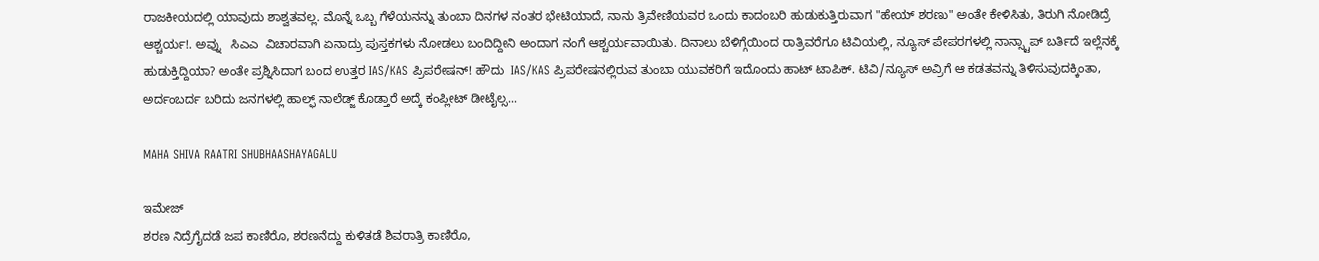ರಾಜಕೀಯದಲ್ಲಿ ಯಾವುದು ಶಾಶ್ವತವಲ್ಲ. ಮೊನ್ನೆ ಒಬ್ಬ ಗೆಳೆಯನನ್ನು ತುಂಬಾ ದಿನಗಳ ನಂತರ ಭೇಟಿಯಾದೆ, ನಾನು ತ್ರಿವೇಣಿಯವರ ಒಂದು ಕಾದಂಬರಿ ಹುಡುಕುತ್ತಿರುವಾಗ "ಹೇಯ್ ಶರಣು" ಅಂತೇ ಕೇಳಿಸಿತು, ತಿರುಗಿ ನೋಡಿದ್ರೆ ಆಶ್ಚರ್ಯ!. ಅವ್ನು   ಸಿಎಎ  ವಿಚಾರವಾಗಿ ಏನಾದ್ರು ಪುಸ್ತಕಗಳು ನೋಡಲು ಬಂದಿದ್ದೀನಿ ಅಂದಾಗ ನಂಗೆ ಆಶ್ಚರ್ಯವಾಯಿತು. ದಿನಾಲು ಬೆಳಿಗ್ಗೆಯಿಂದ ರಾತ್ರಿವರೆಗೂ ಟಿವಿಯಲ್ಲಿ, ನ್ಯೂಸ್ ಪೇಪರಗಳಲ್ಲಿ ನಾನ್ಸ್ಟಾಪ್ ಬರ್ತಿದೆ ಇಲ್ಲೆನಕ್ಕೆ ಹುಡುಕ್ತಿದ್ದಿಯಾ? ಅಂತೇ ಪ್ರಶ್ನಿಸಿದಾಗ ಬಂದ ಉತ್ತರ IAS/KAS ಪ್ರಿಪರೇಷನ್! ಹೌದು  IAS/KAS ಪ್ರಿಪರೇಷನಲ್ಲಿರುವ ತುಂಬಾ ಯುವಕರಿಗೆ ಇದೊಂದು ಹಾಟ್ ಟಾಪಿಕ್. ಟಿವಿ/ನ್ಯೂಸ್ ಅವ್ರಿಗೆ ಆ ಕಡತವನ್ನು ತಿಳಿಸುವುದಕ್ಕಿಂತಾ, ಅರ್ದಂಬರ್ದ ಬರಿದು ಜನಗಳಲ್ಲಿ ಹಾಲ್ಫ್ ನಾಲೆಡ್ಜ್ ಕೊಡ್ತಾರೆ ಅದ್ಕೆ ಕಂಪ್ಲೀಟ್ ಡೀಟೈಲ್ಸ...

MAHA SHIVA RAATRI SHUBHAASHAYAGALU

ಇಮೇಜ್
ಶರಣ ನಿದ್ರೆಗೈದಡೆ ಜಪ ಕಾಣಿರೊ, ಶರಣನೆದ್ದು ಕುಳಿತಡೆ ಶಿವರಾತ್ರಿ ಕಾಣಿರೊ,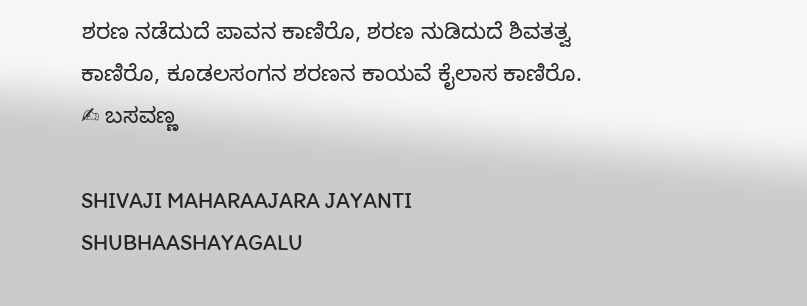ಶರಣ ನಡೆದುದೆ ಪಾವನ ಕಾಣಿರೊ, ಶರಣ ನುಡಿದುದೆ ಶಿವತತ್ವ ಕಾಣಿರೊ, ಕೂಡಲಸಂಗನ ಶರಣನ ಕಾಯವೆ ಕೈಲಾಸ ಕಾಣಿರೊ.                              ✍ ಬಸವಣ್ಣ

SHIVAJI MAHARAAJARA JAYANTI SHUBHAASHAYAGALU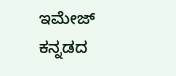ಇಮೇಜ್
ಕನ್ನಡದ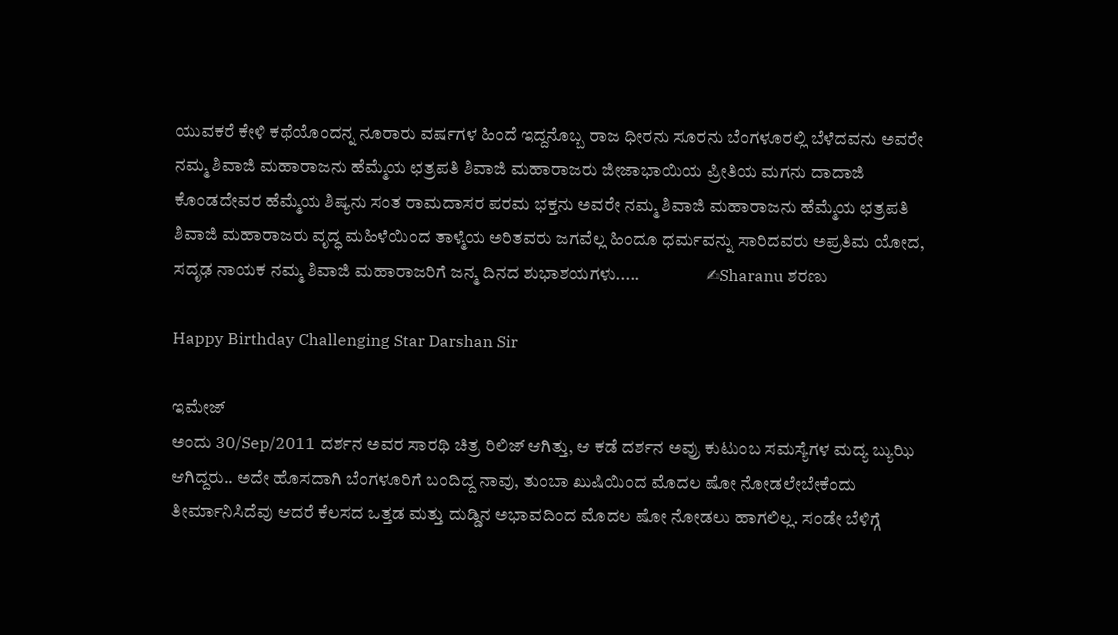ಯುವಕರೆ ಕೇಳಿ ಕಥೆಯೊಂದನ್ನ ನೂರಾರು ವರ್ಷಗಳ ಹಿಂದೆ ಇದ್ದನೊಬ್ಬ ರಾಜ ಧೀರನು ಸೂರನು ಬೆಂಗಳೂರಲ್ಲಿ ಬೆಳೆದವನು ಅವರೇ ನಮ್ಮ ಶಿವಾಜಿ ಮಹಾರಾಜನು ಹೆಮ್ಮೆಯ ಛತ್ರಪತಿ ಶಿವಾಜಿ ಮಹಾರಾಜರು ಜೀಜಾಭಾಯಿಯ ಪ್ರೀತಿಯ ಮಗನು ದಾದಾಜಿ ಕೊಂಡದೇವರ ಹೆಮ್ಮೆಯ ಶಿಷ್ಯನು ಸಂತ ರಾಮದಾಸರ ಪರಮ ಭಕ್ತನು ಅವರೇ ನಮ್ಮ ಶಿವಾಜಿ ಮಹಾರಾಜನು ಹೆಮ್ಮೆಯ ಛತ್ರಪತಿ ಶಿವಾಜಿ ಮಹಾರಾಜರು ವೃದ್ಧ ಮಹಿಳೆಯಿಂದ ತಾಳ್ಮೆಯ ಅರಿತವರು ಜಗವೆಲ್ಲ ಹಿಂದೂ ಧರ್ಮವನ್ನು ಸಾರಿದವರು ಅಪ್ರತಿಮ ಯೋದ, ಸದೃಢ ನಾಯಕ ನಮ್ಮ ಶಿವಾಜಿ ಮಹಾರಾಜರಿಗೆ ಜನ್ಮ ದಿನದ ಶುಭಾಶಯಗಳು.....                   ✍Sharanu ಶರಣು

Happy Birthday Challenging Star Darshan Sir

ಇಮೇಜ್
ಅಂದು 30/Sep/2011 ದರ್ಶನ ಅವರ ಸಾರಥಿ ಚಿತ್ರ ರಿಲಿಜ್ ಆಗಿತ್ತು, ಆ ಕಡೆ ದರ್ಶನ ಅವ್ರು ಕುಟುಂಬ ಸಮಸ್ಯೆಗಳ ಮದ್ಯ ಬ್ಯುಝಿ ಆಗಿದ್ದರು.. ಅದೇ ಹೊಸದಾಗಿ ಬೆಂಗಳೂರಿಗೆ ಬಂದಿದ್ದ ನಾವು, ತುಂಬಾ ಖುಷಿಯಿಂದ ಮೊದಲ ಷೋ ನೋಡಲೇಬೇಕೆಂದು ತೀರ್ಮಾನಿಸಿದೆವು ಆದರೆ ಕೆಲಸದ ಒತ್ತಡ ಮತ್ತು ದುಡ್ಡಿನ ಅಭಾವದಿಂದ ಮೊದಲ ಷೋ ನೋಡಲು ಹಾಗಲಿಲ್ಲ. ಸಂಡೇ ಬೆಳಿಗ್ಗೆ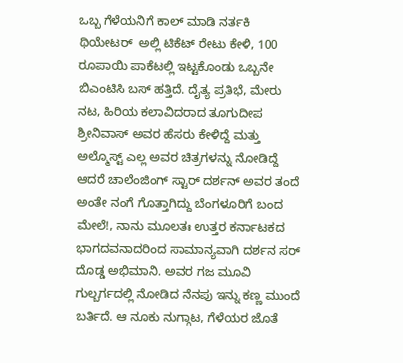ಒಬ್ಬ ಗೆಳೆಯನಿಗೆ ಕಾಲ್ ಮಾಡಿ ನರ್ತಕಿ  ಥಿಯೇಟರ್  ಅಲ್ಲಿ ಟಿಕೆಟ್ ರೇಟು ಕೇಳಿ, 100 ರೂಪಾಯಿ ಪಾಕೆಟಲ್ಲಿ ಇಟ್ಟಕೊಂಡು ಒಬ್ಬನೇ ಬಿಎಂಟಿಸಿ ಬಸ್ ಹತ್ತಿದೆ. ದೈತ್ಯ ಪ್ರತಿಭೆ, ಮೇರು ನಟ, ಹಿರಿಯ ಕಲಾವಿದರಾದ ತೂಗುದೀಪ ಶ್ರೀನಿವಾಸ್ ಅವರ ಹೆಸರು ಕೇಳಿದ್ದೆ ಮತ್ತು ಅಲ್ಮೊಸ್ಟ್ ಎಲ್ಲ ಅವರ ಚಿತ್ರಗಳನ್ನು ನೋಡಿದ್ದೆ ಆದರೆ ಚಾಲೆಂಜಿಂಗ್ ಸ್ಟಾರ್ ದರ್ಶನ್ ಅವರ ತಂದೆ ಅಂತೇ ನಂಗೆ ಗೊತ್ತಾಗಿದ್ದು ಬೆಂಗಳೂರಿಗೆ ಬಂದ ಮೇಲೆ!, ನಾನು ಮೂಲತಃ ಉತ್ತರ ಕರ್ನಾಟಕದ ಭಾಗದವನಾದರಿಂದ ಸಾಮಾನ್ಯವಾಗಿ ದರ್ಶನ ಸರ್ ದೊಡ್ಡ ಅಭಿಮಾನಿ. ಅವರ ಗಜ ಮೂವಿ ಗುಲ್ಬರ್ಗದಲ್ಲಿ ನೋಡಿದ ನೆನಪು ಇನ್ನು ಕಣ್ಣ ಮುಂದೆ ಬರ್ತಿದೆ. ಆ ನೂಕು ನುಗ್ಗಾಟ, ಗೆಳೆಯರ ಜೊತೆ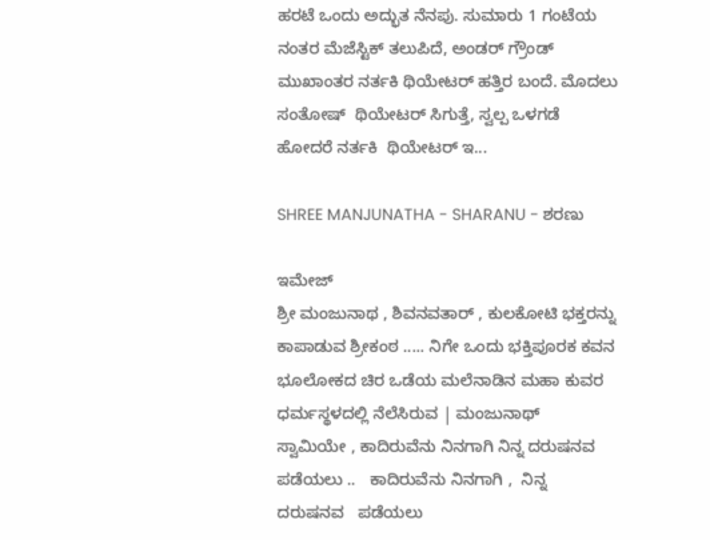ಹರಟೆ ಒಂದು ಅದ್ಭುತ ನೆನಪು. ಸುಮಾರು 1 ಗಂಟೆಯ ನಂತರ ಮೆಜೆಸ್ಟಿಕ್ ತಲುಪಿದೆ, ಅಂಡರ್ ಗ್ರೌಂಡ್ ಮುಖಾಂತರ ನರ್ತಕಿ ಥಿಯೇಟರ್ ಹತ್ತಿರ ಬಂದೆ. ಮೊದಲು ಸಂತೋಷ್  ಥಿಯೇಟರ್ ಸಿಗುತ್ತೆ, ಸ್ವಲ್ಪ ಒಳಗಡೆ ಹೋದರೆ ನರ್ತಕಿ  ಥಿಯೇಟರ್ ಇ...

SHREE MANJUNATHA - SHARANU - ಶರಣು

ಇಮೇಜ್
ಶ್ರೀ ಮಂಜುನಾಥ , ಶಿವನವತಾರ್ , ಕುಲಕೋಟಿ ಭಕ್ತರನ್ನು ಕಾಪಾಡುವ ಶ್ರೀಕಂಠ ..... ನಿಗೇ ಒಂದು ಭಕ್ತಿಪೂರಕ ಕವನ   ಭೂಲೋಕದ ಚಿರ ಒಡೆಯ ಮಲೆನಾಡಿನ ಮಹಾ ಕುವರ ಧರ್ಮಸ್ಥಳದಲ್ಲಿ ನೆಲೆಸಿರುವ | ಮಂಜುನಾಥ್   ಸ್ವಾಮಿಯೇ , ಕಾದಿರುವೆನು ನಿನಗಾಗಿ ನಿನ್ನ ದರುಷನವ   ಪಡೆಯಲು ..   ಕಾದಿರುವೆನು ನಿನಗಾಗಿ ,  ನಿನ್ನ ದರುಷನವ   ಪಡೆಯಲು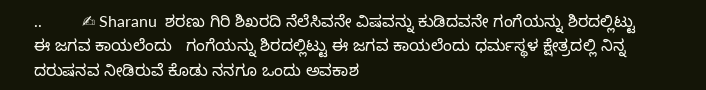..          ✍ Sharanu  ಶರಣು ಗಿರಿ ಶಿಖರದಿ ನೆಲೆಸಿವನೇ ವಿಷವನ್ನು ಕುಡಿದವನೇ ಗಂಗೆಯನ್ನು ಶಿರದಲ್ಲಿಟ್ಟು ಈ ಜಗವ ಕಾಯಲೆಂದು   ಗಂಗೆಯನ್ನು ಶಿರದಲ್ಲಿಟ್ಟು ಈ ಜಗವ ಕಾಯಲೆಂದು ಧರ್ಮಸ್ಥಳ ಕ್ಷೇತ್ರದಲ್ಲಿ ನಿನ್ನ ದರುಷನವ ನೀಡಿರುವೆ ಕೊಡು ನನಗೂ ಒಂದು ಅವಕಾಶ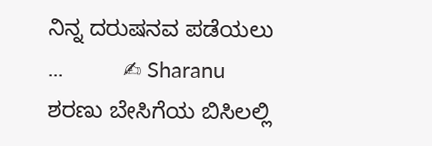ನಿನ್ನ ದರುಷನವ ಪಡೆಯಲು ...          ✍ Sharanu  ಶರಣು ಬೇಸಿಗೆಯ ಬಿಸಿಲಲ್ಲಿ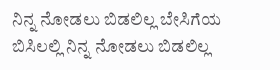ನಿನ್ನ ನೋಡಲು ಬಿಡಲಿಲ್ಲ ಬೇಸಿಗೆಯ ಬಿಸಿಲಲ್ಲಿ ನಿನ್ನ ನೋಡಲು ಬಿಡಲಿಲ್ಲ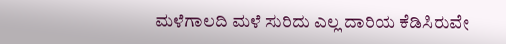ಮಳೆಗಾಲದಿ ಮಳೆ ಸುರಿದು ಎಲ್ಲ ದಾರಿಯ ಕೆಡಿಸಿರುವೇ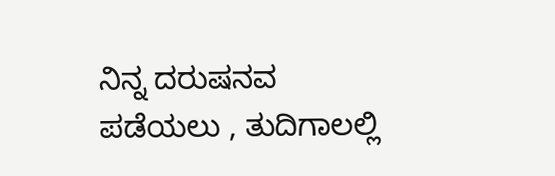ನಿನ್ನ ದರುಷನವ ಪಡೆಯಲು , ತುದಿಗಾಲಲ್ಲಿ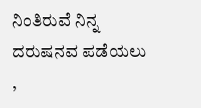ನಿಂತಿರುವೆ ನಿನ್ನ ದರುಷನವ ಪಡೆಯಲು ,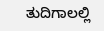ತುದಿಗಾಲಲ್ಲಿ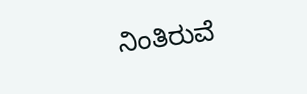ನಿಂತಿರುವೆ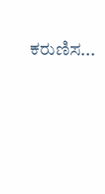ಕರುಣಿಸ...